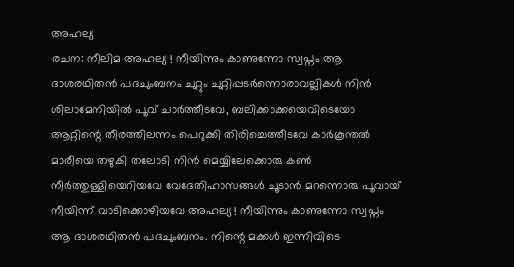അഹല്യ
രചന: നീലിമ അഹല്യ ! നീയിന്നും കാണുന്നോ സ്വപ്നം ആ ദാശരഥിതൻ പദചുംബനം ചുറ്റും ചുറ്റിപ്പടർന്നൊരാവല്ലികൾ നിൻ ശിലാമേനിയിൽ പൂവ് ചാർത്തീടവേ, ബലിക്കാക്കയെവിടെയോ ആറ്റിന്റെ തീരത്തിലന്നം പെറുക്കി തിരിച്ചെത്തീടവേ കാർകൂന്തൽ മാരീയെ തഴുകി തലോടി നിൻ മെയ്യിലേക്കൊരു കൺ നീർത്തുള്ളിയെറിയവേ വേദേതിഹാസങ്ങൾ ചൂടാൻ മറന്നൊരു പൂവായ് നീയിന്ന് വാടിക്കൊഴിയവേ അഹല്യ ! നീയിന്നും കാണുന്നോ സ്വപ്നം ആ ദാശരഥിതൻ പദചുംബനം. നിന്റെ മക്കൾ ഇന്നിവിടെ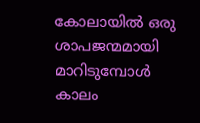കോലായിൽ ഒരു ശാപജന്മമായി മാറിടുമ്പോൾ കാലം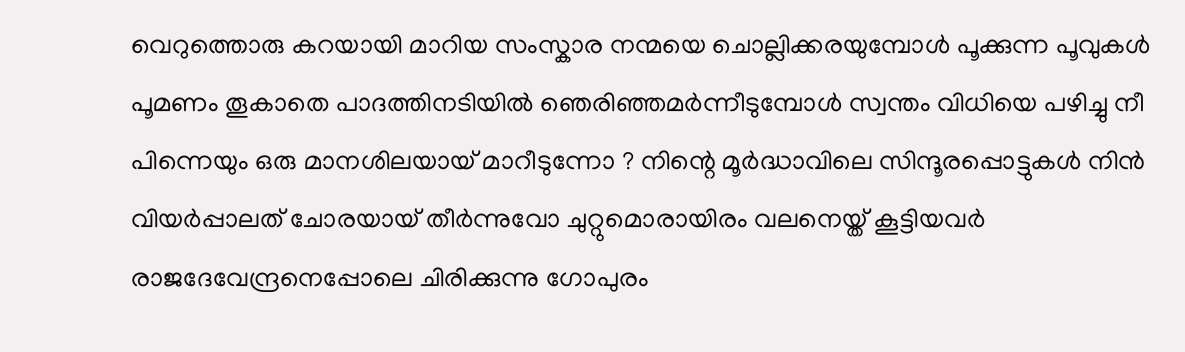വെറുത്തൊരു കറയായി മാറിയ സംസ്കാര നന്മയെ ചൊല്ലിക്കരയുമ്പോൾ പൂക്കുന്ന പൂവുകൾ പൂമണം തൂകാതെ പാദത്തിനടിയിൽ ഞെരിഞ്ഞമർന്നീടുമ്പോൾ സ്വന്തം വിധിയെ പഴിച്ചു നീ പിന്നെയും ഒരു മാനശിലയായ് മാറീടുന്നോ ? നിന്റെ മൂർദ്ധാവിലെ സിന്ദൂരപ്പൊട്ടുകൾ നിൻ വിയർപ്പാലത് ചോരയായ് തീർന്നുവോ ചുറ്റുമൊരായിരം വലനെയ്ത് കൂട്ടിയവർ രാജദേവേന്ദ്രനെപ്പോലെ ചിരിക്കുന്നു ഗോപുരം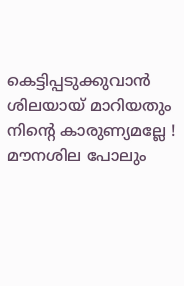കെട്ടിപ്പടുക്കുവാൻ ശിലയായ് മാറിയതും നിന്റെ കാരുണ്യമല്ലേ ! മൗനശില പോലും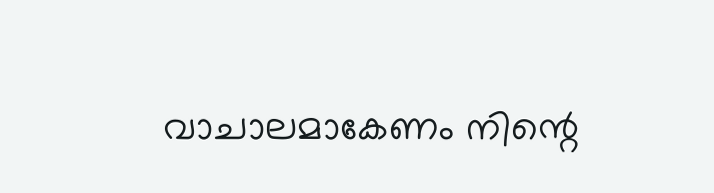വാചാലമാകേണം നിന്റെ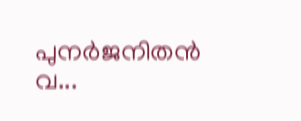പുനർജനിതൻ വ...